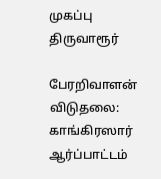முகப்பு
திருவாரூர்

பேரறிவாளன் விடுதலை: காங்கிரஸார் ஆர்ப்பாட்டம்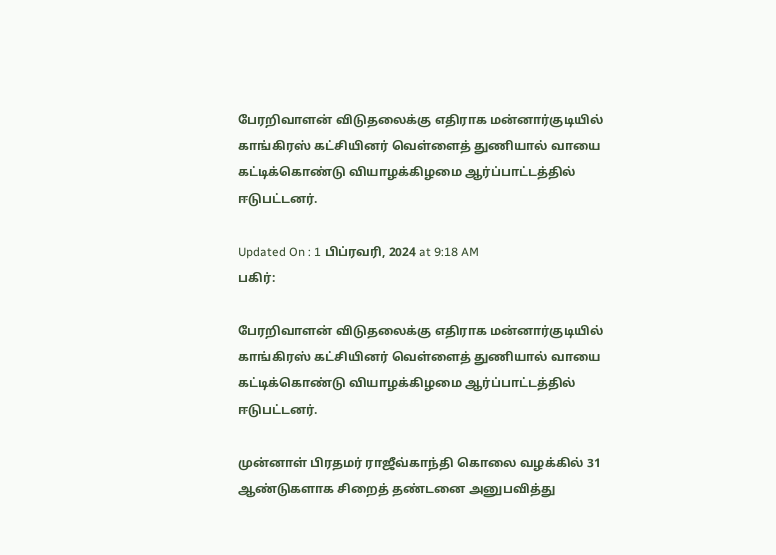பேரறிவாளன் விடுதலைக்கு எதிராக மன்னார்குடியில் காங்கிரஸ் கட்சியினர் வெள்ளைத் துணியால் வாயை கட்டிக்கொண்டு வியாழக்கிழமை ஆர்ப்பாட்டத்தில் ஈடுபட்டனர்.

Updated On : 1 பிப்ரவரி, 2024 at 9:18 AM
பகிர்:

பேரறிவாளன் விடுதலைக்கு எதிராக மன்னார்குடியில் காங்கிரஸ் கட்சியினர் வெள்ளைத் துணியால் வாயை கட்டிக்கொண்டு வியாழக்கிழமை ஆர்ப்பாட்டத்தில் ஈடுபட்டனர்.

முன்னாள் பிரதமர் ராஜீவ்காந்தி கொலை வழக்கில் 31 ஆண்டுகளாக சிறைத் தண்டனை அனுபவித்து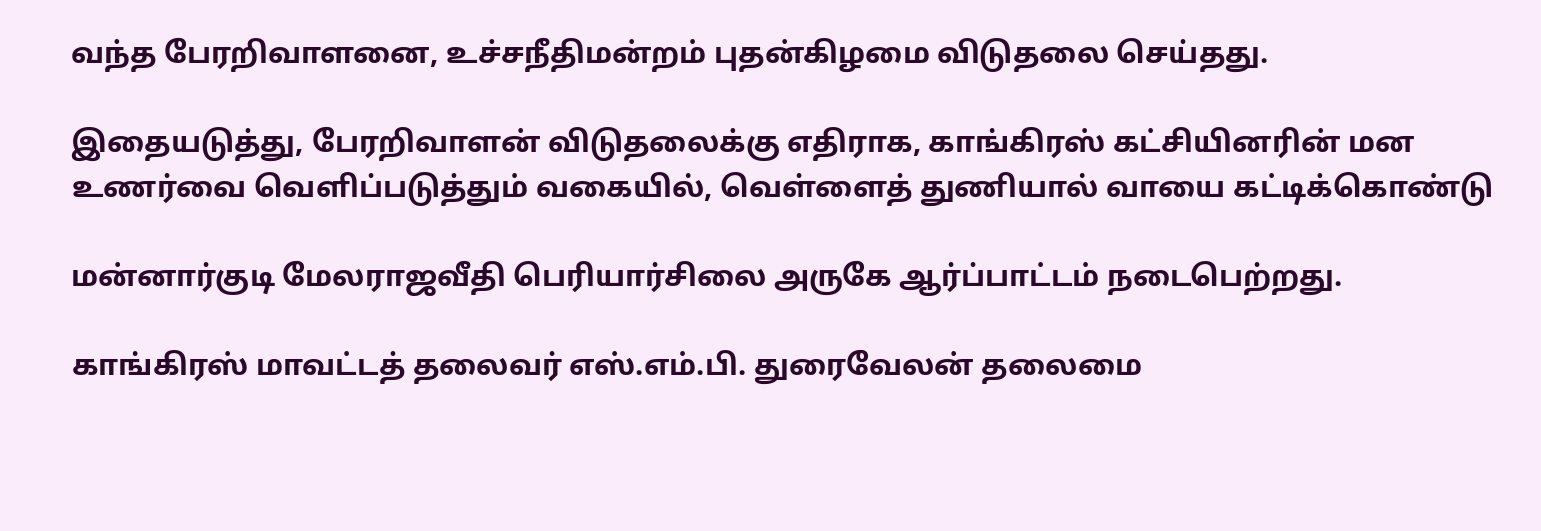வந்த பேரறிவாளனை, உச்சநீதிமன்றம் புதன்கிழமை விடுதலை செய்தது.

இதையடுத்து, பேரறிவாளன் விடுதலைக்கு எதிராக, காங்கிரஸ் கட்சியினரின் மன உணர்வை வெளிப்படுத்தும் வகையில், வெள்ளைத் துணியால் வாயை கட்டிக்கொண்டு

மன்னார்குடி மேலராஜவீதி பெரியார்சிலை அருகே ஆர்ப்பாட்டம் நடைபெற்றது.

காங்கிரஸ் மாவட்டத் தலைவர் எஸ்.எம்.பி. துரைவேலன் தலைமை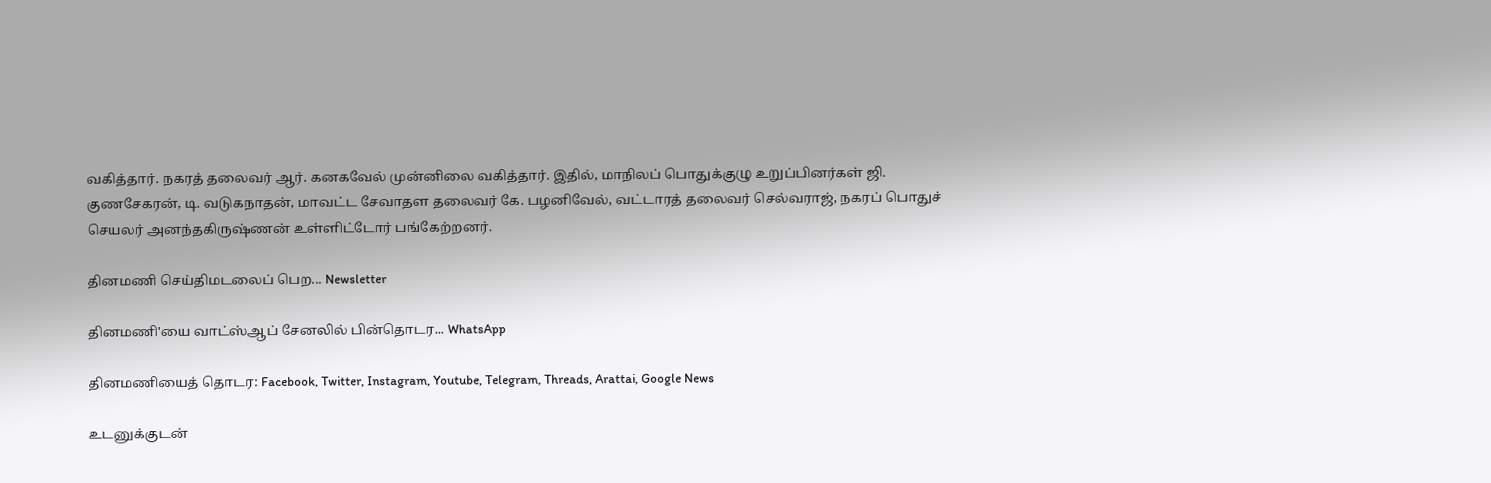வகித்தார். நகரத் தலைவர் ஆர். கனகவேல் முன்னிலை வகித்தார். இதில், மாநிலப் பொதுக்குழு உறுப்பினர்கள் ஜி. குணசேகரன், டி. வடுகநாதன், மாவட்ட சேவாதள தலைவர் கே. பழனிவேல், வட்டாரத் தலைவர் செல்வராஜ், நகரப் பொதுச் செயலர் அனந்தகிருஷ்ணன் உள்ளிட்டோர் பங்கேற்றனர்.

தினமணி செய்திமடலைப் பெற... Newsletter

தினமணி'யை வாட்ஸ்ஆப் சேனலில் பின்தொடர... WhatsApp

தினமணியைத் தொடர: Facebook, Twitter, Instagram, Youtube, Telegram, Threads, Arattai, Google News

உடனுக்குடன்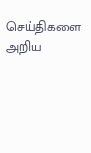செய்திகளை அறிய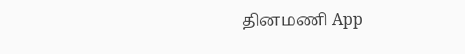தினமணி App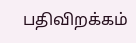பதிவிறக்கம்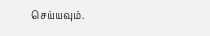செய்யவும்.